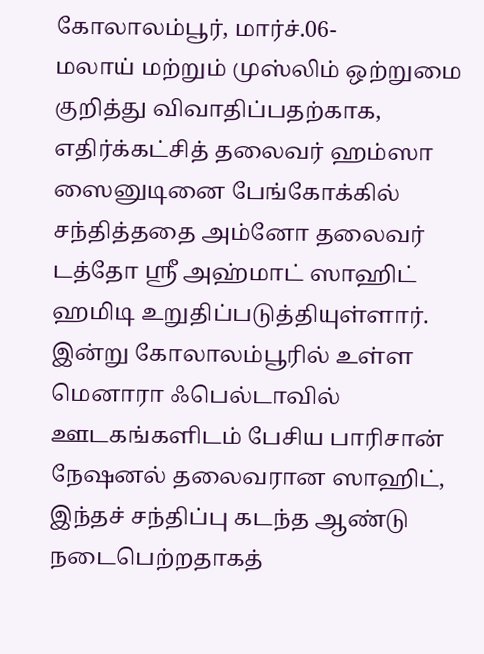கோலாலம்பூர், மார்ச்.06-
மலாய் மற்றும் முஸ்லிம் ஒற்றுமை குறித்து விவாதிப்பதற்காக, எதிர்க்கட்சித் தலைவர் ஹம்ஸா ஸைனுடினை பேங்கோக்கில் சந்தித்ததை அம்னோ தலைவர் டத்தோ ஶ்ரீ அஹ்மாட் ஸாஹிட் ஹமிடி உறுதிப்படுத்தியுள்ளார்.
இன்று கோலாலம்பூரில் உள்ள மெனாரா ஃபெல்டாவில் ஊடகங்களிடம் பேசிய பாரிசான் நேஷனல் தலைவரான ஸாஹிட், இந்தச் சந்திப்பு கடந்த ஆண்டு நடைபெற்றதாகத்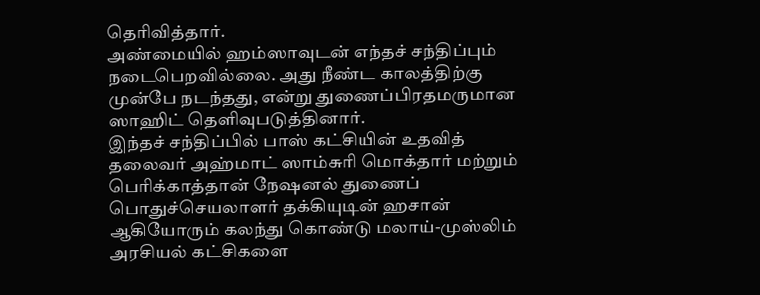தெரிவித்தார்.
அண்மையில் ஹம்ஸாவுடன் எந்தச் சந்திப்பும் நடைபெறவில்லை. அது நீண்ட காலத்திற்கு முன்பே நடந்தது, என்று துணைப்பிரதமருமான ஸாஹிட் தெளிவுபடுத்தினார்.
இந்தச் சந்திப்பில் பாஸ் கட்சியின் உதவித் தலைவர் அஹ்மாட் ஸாம்சுரி மொக்தார் மற்றும் பெரிக்காத்தான் நேஷனல் துணைப் பொதுச்செயலாளர் தக்கியுடின் ஹசான் ஆகியோரும் கலந்து கொண்டு மலாய்-முஸ்லிம் அரசியல் கட்சிகளை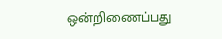ஒன்றிணைப்பது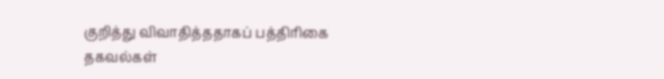குறித்து விவாதித்ததாகப் பத்திரிகை தகவல்கள்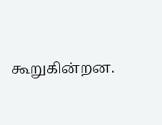கூறுகின்றன.